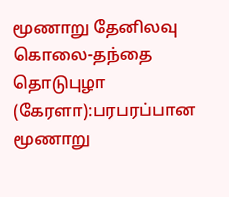மூணாறு தேனிலவு கொலை-தந்தை
தொடுபுழா (கேரளா):பரபரப்பான மூணாறு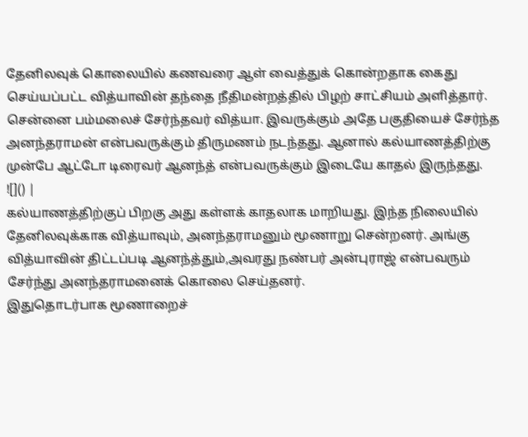தேனிலவுக் கொலையில் கணவரை ஆள் வைத்துக் கொன்றதாக கைது செய்யப்பட்ட வித்யாவின் தந்தை நீதிமன்றத்தில் பிழற் சாட்சியம் அளித்தார்.
சென்னை பம்மலைச் சேர்ந்தவர் வித்யா. இவருக்கும் அதே பகுதியைச் சேர்ந்த அனந்தராமன் என்பவருக்கும் திருமணம் நடந்தது. ஆனால் கல்யாணத்திற்கு முன்பே ஆட்டோ டிரைவர் ஆனந்த் என்பவருக்கும் இடையே காதல் இருந்தது.
![]() |
கல்யாணத்திற்குப் பிறகு அது கள்ளக் காதலாக மாறியது. இந்த நிலையில் தேனிலவுக்காக வித்யாவும், அனந்தராமனும் மூணாறு சென்றனர். அங்கு வித்யாவின் திட்டப்படி ஆனந்த்தும்,அவரது நண்பர் அன்புராஜ் என்பவரும் சேர்ந்து அனந்தராமனைக் கொலை செய்தனர்.
இதுதொடர்பாக மூணாறைச்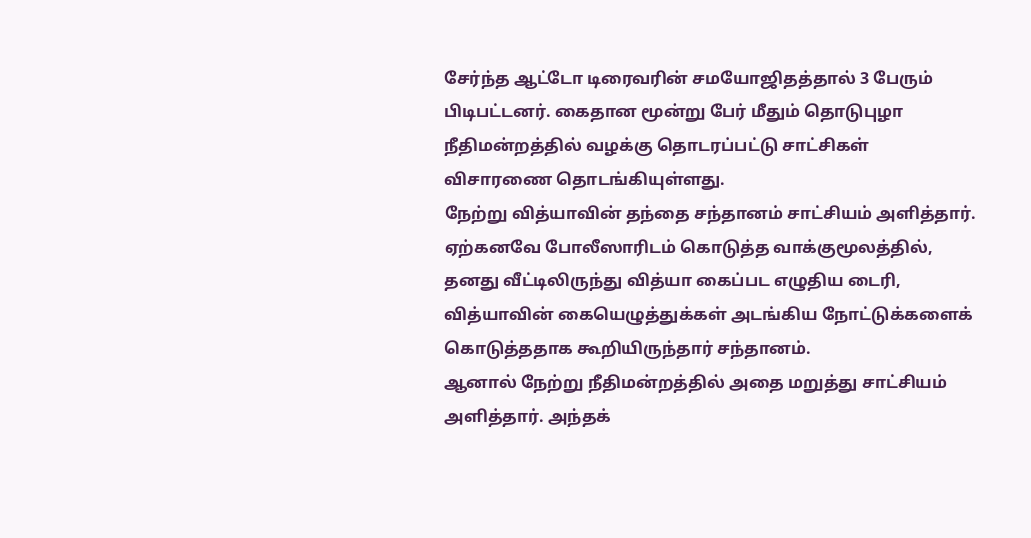சேர்ந்த ஆட்டோ டிரைவரின் சமயோஜிதத்தால் 3 பேரும் பிடிபட்டனர். கைதான மூன்று பேர் மீதும் தொடுபுழா நீதிமன்றத்தில் வழக்கு தொடரப்பட்டு சாட்சிகள் விசாரணை தொடங்கியுள்ளது.
நேற்று வித்யாவின் தந்தை சந்தானம் சாட்சியம் அளித்தார். ஏற்கனவே போலீஸாரிடம் கொடுத்த வாக்குமூலத்தில், தனது வீட்டிலிருந்து வித்யா கைப்பட எழுதிய டைரி, வித்யாவின் கையெழுத்துக்கள் அடங்கிய நோட்டுக்களைக் கொடுத்ததாக கூறியிருந்தார் சந்தானம்.
ஆனால் நேற்று நீதிமன்றத்தில் அதை மறுத்து சாட்சியம் அளித்தார். அந்தக்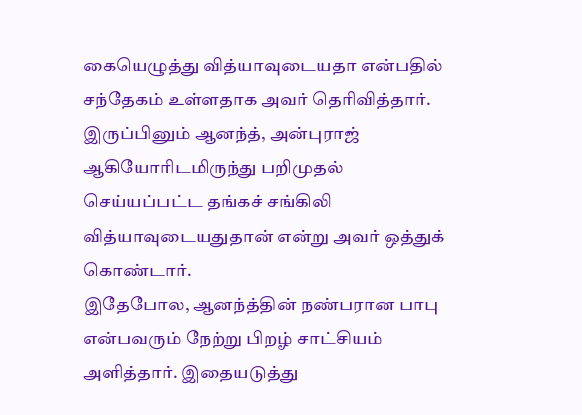கையெழுத்து வித்யாவுடையதா என்பதில் சந்தேகம் உள்ளதாக அவர் தெரிவித்தார்.
இருப்பினும் ஆனந்த், அன்புராஜ் ஆகியோரிடமிருந்து பறிமுதல் செய்யப்பட்ட தங்கச் சங்கிலி வித்யாவுடையதுதான் என்று அவர் ஒத்துக் கொண்டார்.
இதேபோல, ஆனந்த்தின் நண்பரான பாபு என்பவரும் நேற்று பிறழ் சாட்சியம் அளித்தார். இதையடுத்து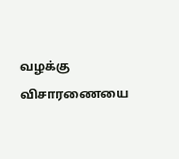வழக்கு விசாரணையை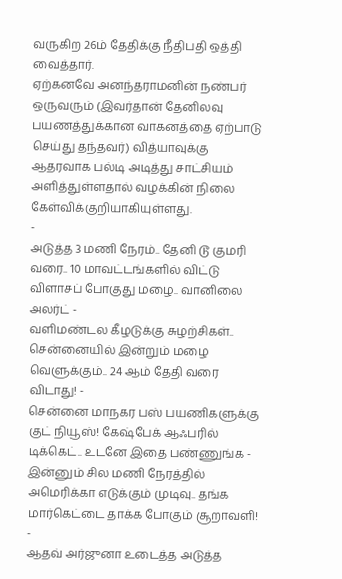வருகிற 26ம் தேதிக்கு நீதிபதி ஒத்தி வைத்தார்.
ஏற்கனவே அனந்தராமனின் நண்பர் ஒருவரும் (இவர்தான் தேனிலவு பயணத்துக்கான வாகனத்தை ஏற்பாடு செய்து தந்தவர்) வித்யாவுக்கு ஆதரவாக பல்டி அடித்து சாட்சியம் அளித்துள்ளதால் வழக்கின் நிலை கேள்விக்குறியாகியுள்ளது.
-
அடுத்த 3 மணி நேரம்.. தேனி டூ குமரி வரை.. 10 மாவட்டங்களில் விட்டு விளாசப் போகுது மழை.. வானிலை அலர்ட் -
வளிமண்டல கீழடுக்கு சுழற்சிகள்.. சென்னையில் இன்றும் மழை வெளுக்கும்.. 24 ஆம் தேதி வரை விடாது! -
சென்னை மாநகர பஸ் பயணிகளுக்கு குட் நியூஸ்! கேஷ்பேக் ஆஃபரில் டிக்கெட்.. உடனே இதை பண்ணுங்க -
இன்னும் சில மணி நேரத்தில் அமெரிக்கா எடுக்கும் முடிவு.. தங்க மார்கெட்டை தாக்க போகும் சூறாவளி! -
ஆதவ் அர்ஜுனா உடைத்த அடுத்த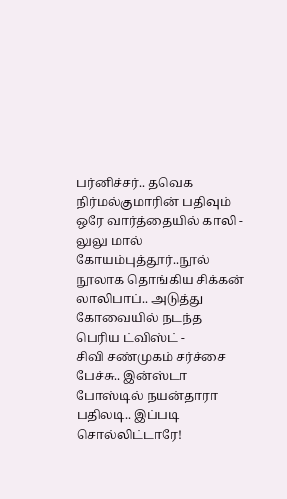பர்னிச்சர்.. தவெக நிர்மல்குமாரின் பதிவும் ஒரே வார்த்தையில் காலி -
லுலு மால் கோயம்புத்தூர்..நூல் நூலாக தொங்கிய சிக்கன் லாலிபாப்.. அடுத்து கோவையில் நடந்த பெரிய ட்விஸ்ட் -
சிவி சண்முகம் சர்ச்சை பேச்சு.. இன்ஸ்டா போஸ்டில் நயன்தாரா பதிலடி.. இப்படி சொல்லிட்டாரே!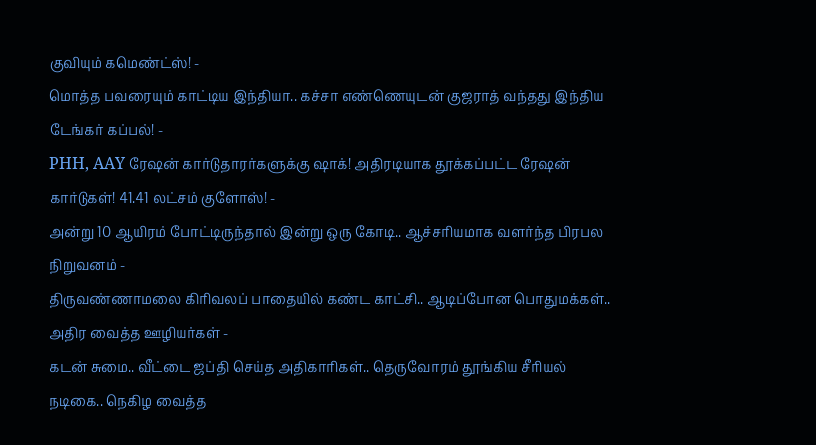குவியும் கமெண்ட்ஸ்! -
மொத்த பவரையும் காட்டிய இந்தியா.. கச்சா எண்ணெயுடன் குஜராத் வந்தது இந்திய டேங்கர் கப்பல்! -
PHH, AAY ரேஷன் கார்டுதாரர்களுக்கு ஷாக்! அதிரடியாக தூக்கப்பட்ட ரேஷன் கார்டுகள்! 41.41 லட்சம் குளோஸ்! -
அன்று 10 ஆயிரம் போட்டிருந்தால் இன்று ஒரு கோடி.. ஆச்சரியமாக வளர்ந்த பிரபல நிறுவனம் -
திருவண்ணாமலை கிரிவலப் பாதையில் கண்ட காட்சி.. ஆடிப்போன பொதுமக்கள்.. அதிர வைத்த ஊழியர்கள் -
கடன் சுமை.. வீட்டை ஜப்தி செய்த அதிகாரிகள்.. தெருவோரம் தூங்கிய சீரியல் நடிகை.. நெகிழ வைத்த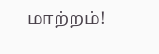மாற்றம்!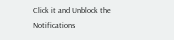Click it and Unblock the Notifications